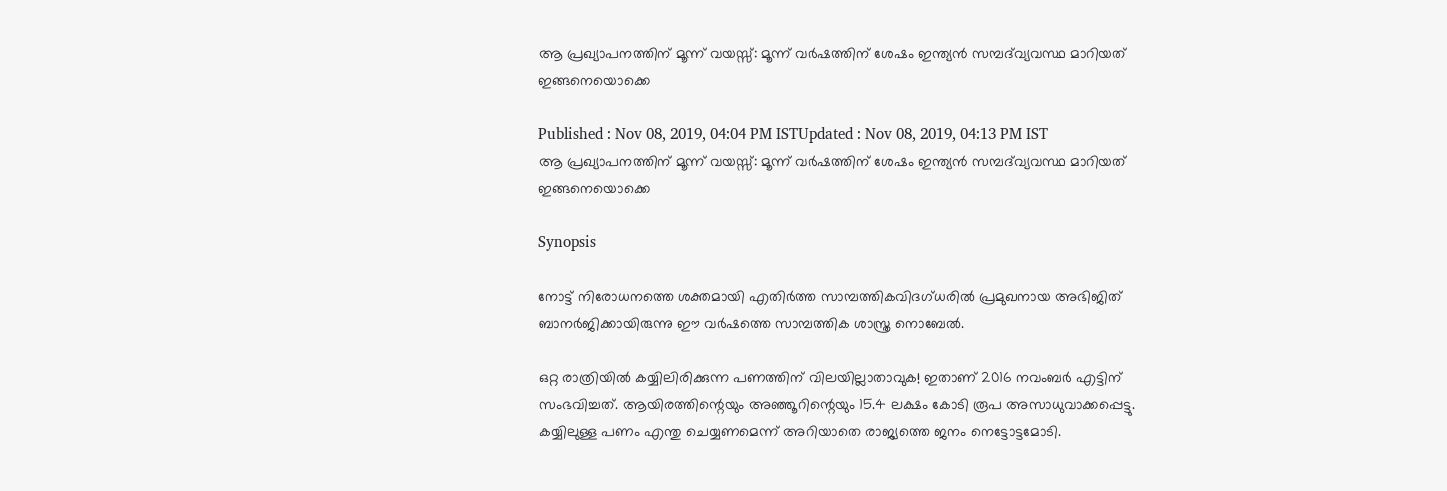ആ പ്രഖ്യാപനത്തിന് മൂന്ന് വയസ്സ്: മൂന്ന് വര്‍ഷത്തിന് ശേഷം ഇന്ത്യന്‍ സമ്പദ്‍വ്യവസ്ഥ മാറിയത് ഇങ്ങനെയൊക്കെ

Published : Nov 08, 2019, 04:04 PM ISTUpdated : Nov 08, 2019, 04:13 PM IST
ആ പ്രഖ്യാപനത്തിന് മൂന്ന് വയസ്സ്: മൂന്ന് വര്‍ഷത്തിന് ശേഷം ഇന്ത്യന്‍ സമ്പദ്‍വ്യവസ്ഥ മാറിയത് ഇങ്ങനെയൊക്കെ

Synopsis

നോട്ട് നിരോധനത്തെ ശക്തമായി എതിര്‍ത്ത സാമ്പത്തികവിദഗ്ധരില്‍ പ്രമുഖനായ അഭിജിത് ബാനര്‍ജിക്കായിരുന്നു ഈ വര്‍ഷത്തെ സാമ്പത്തിക ശാസ്ത്ര നൊബേല്‍.

ഒറ്റ രാത്രിയില്‍ കയ്യിലിരിക്കുന്ന പണത്തിന് വിലയില്ലാതാവുക! ഇതാണ് 2016 നവംബര്‍ എട്ടിന് സംഭവിച്ചത്. ആയിരത്തിന്റെയും അഞ്ഞൂറിന്റെയും 15.4 ലക്ഷം കോടി രൂപ അസാധുവാക്കപ്പെട്ടു. കയ്യിലുള്ള പണം എന്തു ചെയ്യണമെന്ന് അറിയാതെ രാജ്യത്തെ ജനം നെട്ടോട്ടമോടി.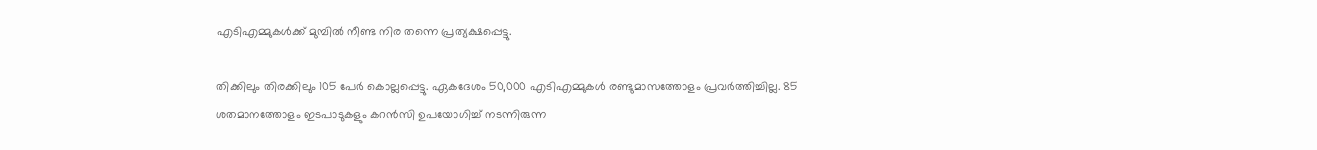എടിഎമ്മുകള്‍ക്ക് മുമ്പില്‍ നീണ്ട നിര തന്നെ പ്രത്യക്ഷപ്പെട്ടു.

തിക്കിലും തിരക്കിലും 105 പേര്‍ കൊല്ലപ്പെട്ടു. ഏകദേശം 50,000 എടിഎമ്മുകള്‍ രണ്ടുമാസത്തോളം പ്രവര്‍ത്തിച്ചില്ല. 85 ശതമാനത്തോളം ഇടപാടുകളും കറന്‍സി ഉപയോഗിച്ച് നടന്നിരുന്ന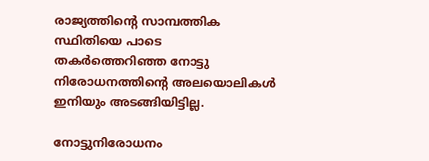രാജ്യത്തിന്റെ സാമ്പത്തിക സ്ഥിതിയെ പാടെ തകര്‍ത്തെറിഞ്ഞ നോട്ടു നിരോധനത്തിന്റെ അലയൊലികള്‍ ഇനിയും അടങ്ങിയിട്ടില്ല.

നോട്ടുനിരോധനം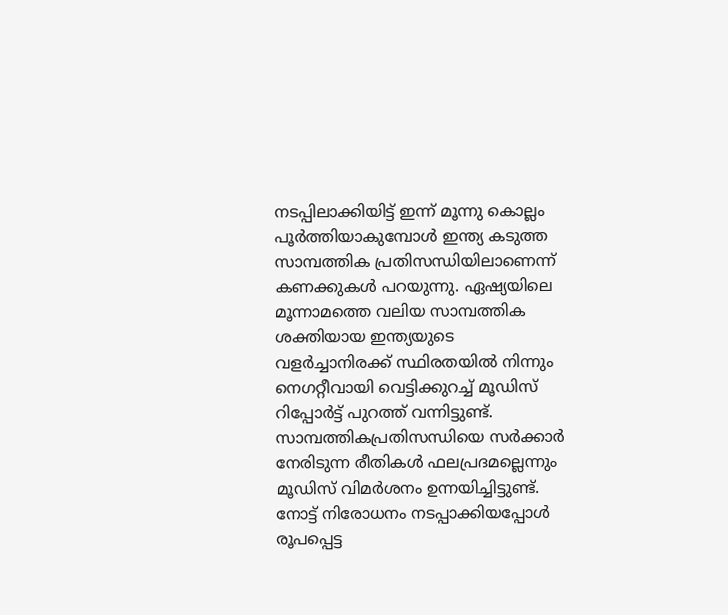നടപ്പിലാക്കിയിട്ട് ഇന്ന് മൂന്നു കൊല്ലം പൂര്‍ത്തിയാകുമ്പോള്‍ ഇന്ത്യ കടുത്ത സാമ്പത്തിക പ്രതിസന്ധിയിലാണെന്ന് കണക്കുകള്‍ പറയുന്നു. ഏഷ്യയിലെ മൂന്നാമത്തെ വലിയ സാമ്പത്തിക ശക്തിയായ ഇന്ത്യയുടെ വളര്‍ച്ചാനിരക്ക് സ്ഥിരതയില്‍ നിന്നും നെഗറ്റീവായി വെട്ടിക്കുറച്ച് മൂഡിസ് റിപ്പോര്‍ട്ട് പുറത്ത് വന്നിട്ടുണ്ട്. സാമ്പത്തികപ്രതിസന്ധിയെ സര്‍ക്കാര്‍ നേരിടുന്ന രീതികള്‍ ഫലപ്രദമല്ലെന്നും മൂഡിസ് വിമര്‍ശനം ഉന്നയിച്ചിട്ടുണ്ട്. നോട്ട് നിരോധനം നടപ്പാക്കിയപ്പോള്‍ രൂപപ്പെട്ട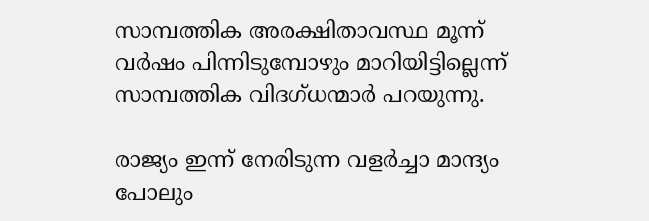സാമ്പത്തിക അരക്ഷിതാവസ്ഥ മൂന്ന് വര്‍ഷം പിന്നിടുമ്പോഴും മാറിയിട്ടില്ലെന്ന് സാമ്പത്തിക വിദഗ്ധന്മാര്‍ പറയുന്നു.

രാജ്യം ഇന്ന് നേരിടുന്ന വളര്‍ച്ചാ മാന്ദ്യം പോലും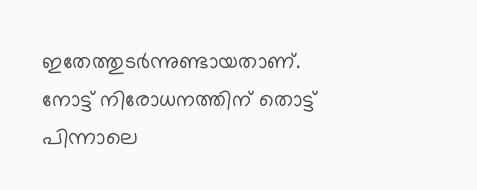ഇതേത്തുടര്‍ന്നുണ്ടായതാണ്. നോട്ട് നിരോധനത്തിന് തൊട്ട് പിന്നാലെ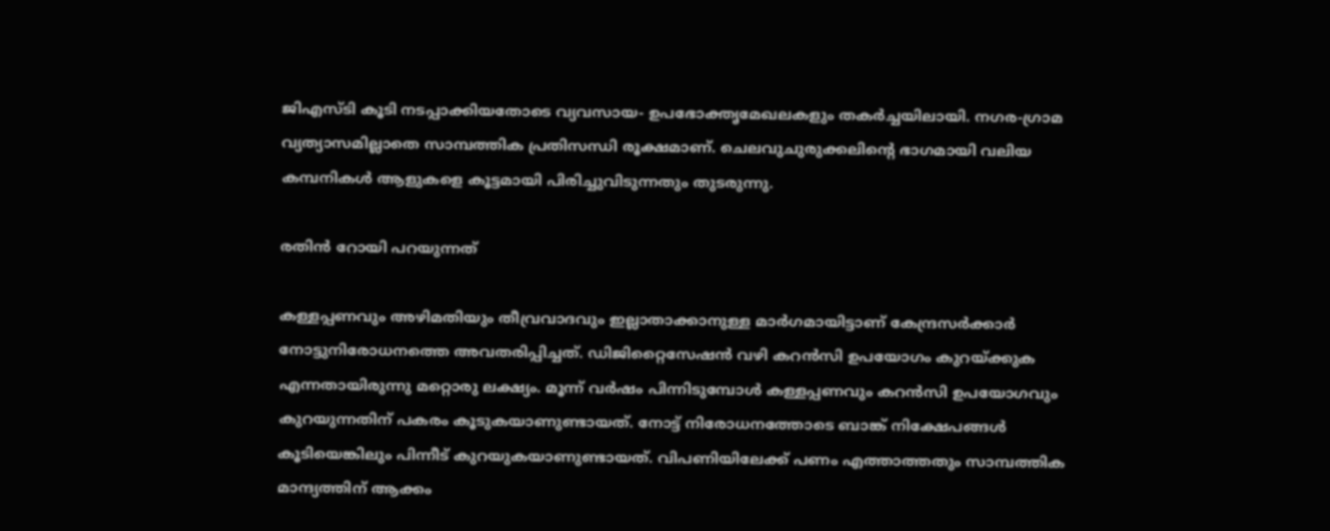ജിഎസ്ടി കൂടി നടപ്പാക്കിയതോടെ വ്യവസായ- ഉപഭോക്തൃമേഖലകളും തകര്‍ച്ചയിലായി. നഗര-ഗ്രാമ വ്യത്യാസമില്ലാതെ സാമ്പത്തിക പ്രതിസന്ധി രൂക്ഷമാണ്. ചെലവുചുരുക്കലിന്റെ ഭാഗമായി വലിയ കമ്പനികള്‍ ആളുകളെ കൂട്ടമായി പിരിച്ചുവിടുന്നതും തുടരുന്നു.

രതിന്‍ റോയി പറയുന്നത്

കള്ളപ്പണവും അഴിമതിയും തീവ്രവാദവും ഇല്ലാതാക്കാനുള്ള മാര്‍ഗമായിട്ടാണ് കേന്ദ്രസര്‍ക്കാര്‍ നോട്ടുനിരോധനത്തെ അവതരിപ്പിച്ചത്. ഡിജിറ്റൈസേഷന്‍ വഴി കറന്‍സി ഉപയോഗം കുറയ്ക്കുക എന്നതായിരുന്നു മറ്റൊരു ലക്ഷ്യം. മൂന്ന് വര്‍ഷം പിന്നിടുമ്പോള്‍ കള്ളപ്പണവും കറന്‍സി ഉപയോഗവും കുറയുന്നതിന് പകരം കൂടുകയാണുണ്ടായത്. നോട്ട് നിരോധനത്തോടെ ബാങ്ക് നിക്ഷേപങ്ങള്‍ കൂടിയെങ്കിലും പിന്നീട് കുറയുകയാണുണ്ടായത്. വിപണിയിലേക്ക് പണം എത്താത്തതും സാമ്പത്തിക മാന്ദ്യത്തിന് ആക്കം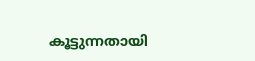കൂട്ടുന്നതായി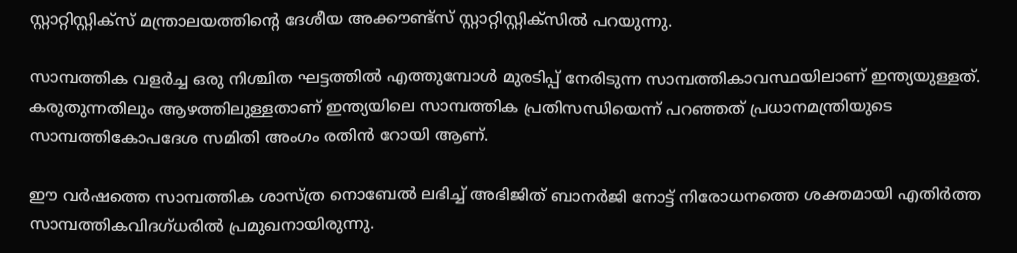സ്റ്റാറ്റിസ്റ്റിക്‌സ് മന്ത്രാലയത്തിന്റെ ദേശീയ അക്കൗണ്ട്‌സ് സ്റ്റാറ്റിസ്റ്റിക്‌സില്‍ പറയുന്നു.

സാമ്പത്തിക വളര്‍ച്ച ഒരു നിശ്ചിത ഘട്ടത്തില്‍ എത്തുമ്പോള്‍ മുരടിപ്പ് നേരിടുന്ന സാമ്പത്തികാവസ്ഥയിലാണ് ഇന്ത്യയുള്ളത്. കരുതുന്നതിലും ആഴത്തിലുള്ളതാണ് ഇന്ത്യയിലെ സാമ്പത്തിക പ്രതിസന്ധിയെന്ന് പറഞ്ഞത് പ്രധാനമന്ത്രിയുടെ സാമ്പത്തികോപദേശ സമിതി അംഗം രതിന്‍ റോയി ആണ്.

ഈ വര്‍ഷത്തെ സാമ്പത്തിക ശാസ്ത്ര നൊബേല്‍ ലഭിച്ച് അഭിജിത് ബാനര്‍ജി നോട്ട് നിരോധനത്തെ ശക്തമായി എതിര്‍ത്ത സാമ്പത്തികവിദഗ്ധരില്‍ പ്രമുഖനായിരുന്നു.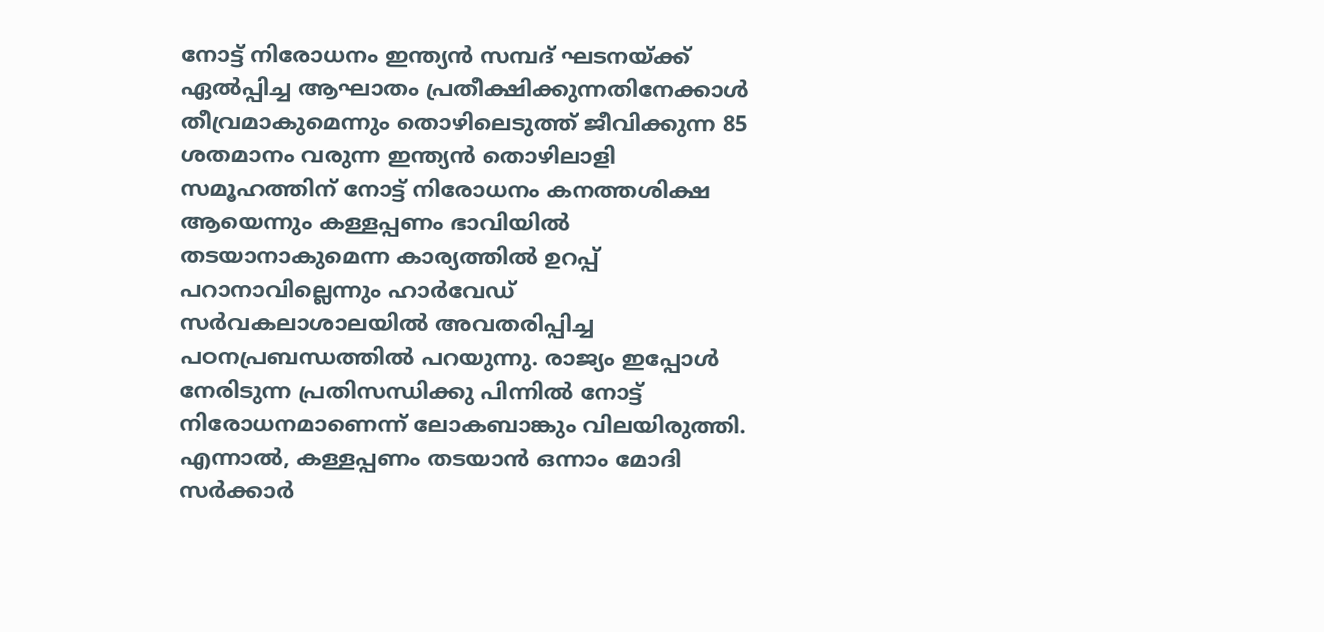നോട്ട് നിരോധനം ഇന്ത്യന്‍ സമ്പദ് ഘടനയ്ക്ക് ഏല്‍പ്പിച്ച ആഘാതം പ്രതീക്ഷിക്കുന്നതിനേക്കാള്‍ തീവ്രമാകുമെന്നും തൊഴിലെടുത്ത് ജീവിക്കുന്ന 85 ശതമാനം വരുന്ന ഇന്ത്യന്‍ തൊഴിലാളി സമൂഹത്തിന് നോട്ട് നിരോധനം കനത്തശിക്ഷ ആയെന്നും കള്ളപ്പണം ഭാവിയില്‍ തടയാനാകുമെന്ന കാര്യത്തില്‍ ഉറപ്പ് പറാനാവില്ലെന്നും ഹാര്‍വേഡ് സര്‍വകലാശാലയില്‍ അവതരിപ്പിച്ച പഠനപ്രബന്ധത്തില്‍ പറയുന്നു. രാജ്യം ഇപ്പോള്‍ നേരിടുന്ന പ്രതിസന്ധിക്കു പിന്നില്‍ നോട്ട് നിരോധനമാണെന്ന് ലോകബാങ്കും വിലയിരുത്തി. എന്നാല്‍, കള്ളപ്പണം തടയാന്‍ ഒന്നാം മോദി സര്‍ക്കാര്‍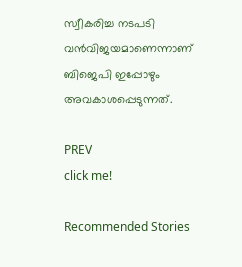സ്വീകരിച്ച നടപടി വന്‍വിജയമാണെന്നാണ് ബിജെപി ഇപ്പോഴും അവകാശപ്പെടുന്നത്.

PREV
click me!

Recommended Stories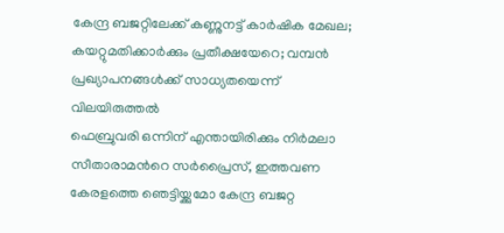കേന്ദ്ര ബജറ്റിലേക്ക് കണ്ണുനട്ട് കാർഷിക മേഖല; കയറ്റുമതിക്കാർക്കും പ്രതീക്ഷയേറെ; വമ്പൻ പ്രഖ്യാപനങ്ങൾക്ക് സാധ്യതയെന്ന് വിലയിരുത്തൽ
ഫെബ്രുവരി ഒന്നിന് എന്തായിരിക്കും നിര്‍മലാ സീതാരാമന്‍റെ സര്‍പ്രൈസ്, ഇത്തവണ കേരളത്തെ ഞെട്ടിയ്ക്കുമോ കേന്ദ്ര ബജറ്റ